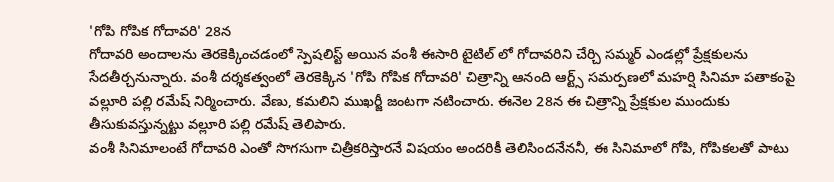'గోపి గోపిక గోదావరి' 28న
గోదావరి అందాలను తెరకెక్కించడంలో స్పెషలిస్ట్ అయిన వంశీ ఈసారి టైటిల్ లో గోదావరిని చేర్చి సమ్మర్ ఎండల్లో ప్రేక్షకులను సేదతీర్చనున్నారు. వంశీ దర్శకత్వంలో తెరకెక్కిన 'గోపి గోపిక గోదావరి' చిత్రాన్ని ఆనంది ఆర్ట్స్ సమర్పణలో మహర్షి సినిమా పతాకంపై వల్లూరి పల్లి రమేష్ నిర్మించారు. వేణు, కమలిని ముఖర్జీ జంటగా నటించారు. ఈనెల 28న ఈ చిత్రాన్ని ప్రేక్షకుల ముందుకు తీసుకువస్తున్నట్టు వల్లూరి పల్లి రమేష్ తెలిపారు.
వంశీ సినిమాలంటే గోదావరి ఎంతో సొగసుగా చిత్రీకరిస్తారనే విషయం అందరికీ తెలిసిందనేననీ, ఈ సినిమాలో గోపి, గోపికలతో పాటు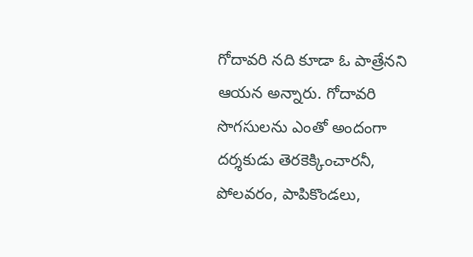గోదావరి నది కూడా ఓ పాత్రేనని ఆయన అన్నారు. గోదావరి సొగసులను ఎంతో అందంగా దర్శకుడు తెరకెక్కించారనీ, పోలవరం, పాపికొండలు,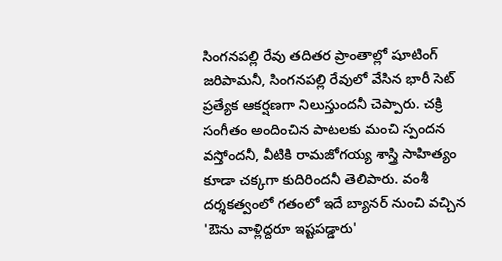సింగనపల్లి రేవు తదితర ప్రాంతాల్లో షూటింగ్ జరిపామనీ, సింగనపల్లి రేవులో వేసిన భారీ సెట్ ప్రత్యేక ఆకర్షణగా నిలుస్తుందనీ చెప్పారు. చక్రి సంగీతం అందించిన పాటలకు మంచి స్పందన వస్తోందనీ, వీటికి రామజోగయ్య శాస్త్రి సాహిత్యం కూడా చక్కగా కుదిరిందనీ తెలిపారు. వంశీ దర్శకత్వంలో గతంలో ఇదే బ్యానర్ నుంచి వచ్చిన 'ఔను వాళ్లిద్దరూ ఇష్టపడ్డారు'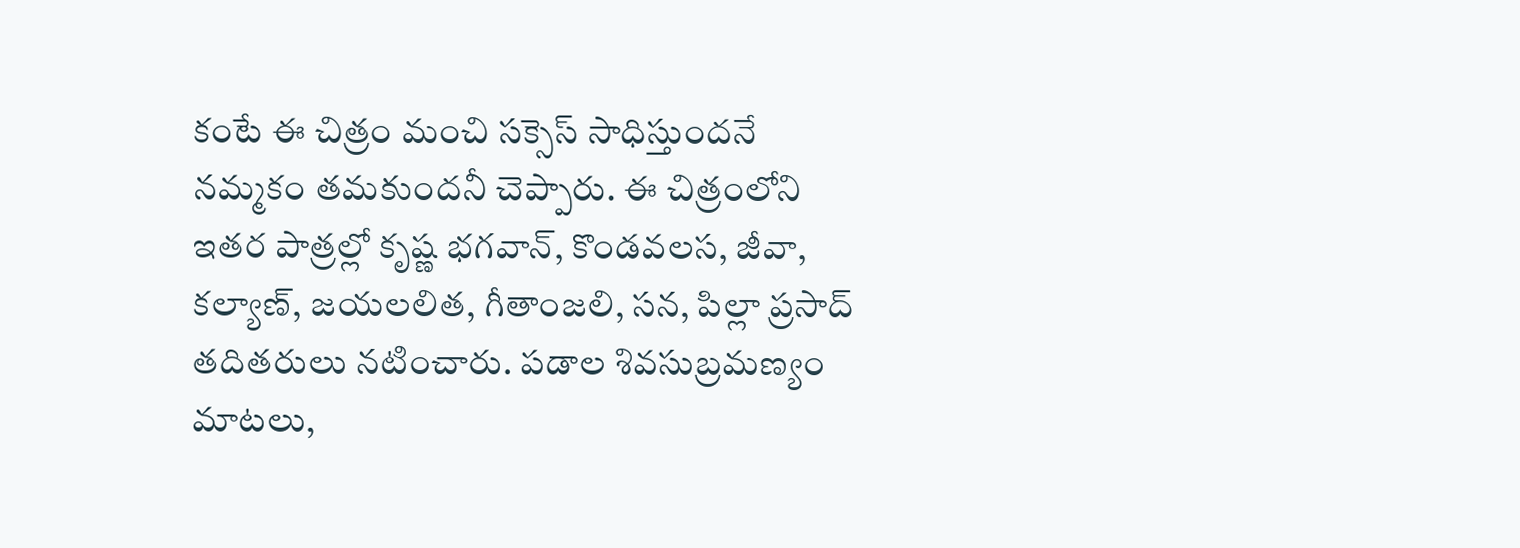కంటే ఈ చిత్రం మంచి సక్సెస్ సాధిస్తుందనే నమ్మకం తమకుందనీ చెప్పారు. ఈ చిత్రంలోని ఇతర పాత్రల్లో కృష్ణ భగవాన్, కొండవలస, జీవా, కల్యాణ్, జయలలిత, గీతాంజలి, సన, పిల్లా ప్రసాద్ తదితరులు నటించారు. పడాల శివసుబ్రమణ్యం మాటలు,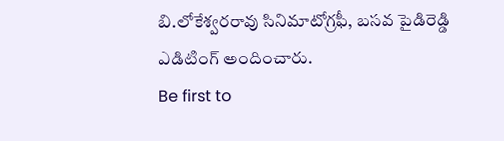బి.లోకేశ్వరరావు సినిమాటోగ్రఫీ, బసవ పైడిరెడ్డి ఎడిటింగ్ అందించారు.
Be first to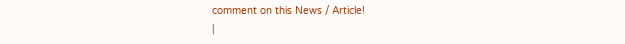comment on this News / Article!
|